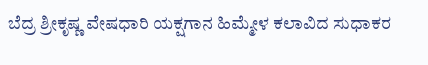ಬೆದ್ರ ಶ್ರೀಕೃಷ್ಣ ವೇಷಧಾರಿ ಯಕ್ಷಗಾನ ಹಿಮ್ಮೇಳ ಕಲಾವಿದ ಸುಧಾಕರ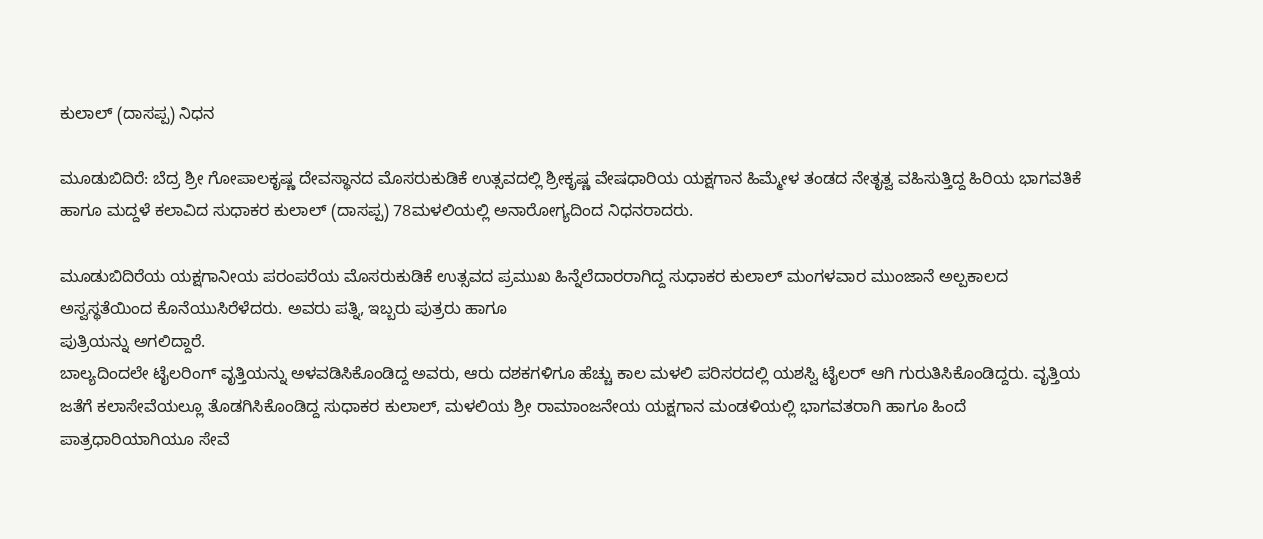ಕುಲಾಲ್ (ದಾಸಪ್ಪ) ನಿಧನ

ಮೂಡುಬಿದಿರೆ: ಬೆದ್ರ ಶ್ರೀ ಗೋಪಾಲಕೃಷ್ಣ ದೇವಸ್ಥಾನದ ಮೊಸರುಕುಡಿಕೆ ಉತ್ಸವದಲ್ಲಿ ಶ್ರೀಕೃಷ್ಣ ವೇಷಧಾರಿಯ ಯಕ್ಷಗಾನ ಹಿಮ್ಮೇಳ ತಂಡದ ನೇತೃತ್ವ ವಹಿಸುತ್ತಿದ್ದ ಹಿರಿಯ ಭಾಗವತಿಕೆ ಹಾಗೂ ಮದ್ದಳೆ ಕಲಾವಿದ ಸುಧಾಕರ ಕುಲಾಲ್ (ದಾಸಪ್ಪ) 78ಮಳಲಿಯಲ್ಲಿ ಅನಾರೋಗ್ಯದಿಂದ ನಿಧನರಾದರು.

ಮೂಡುಬಿದಿರೆಯ ಯಕ್ಷಗಾನೀಯ ಪರಂಪರೆಯ ಮೊಸರುಕುಡಿಕೆ ಉತ್ಸವದ ಪ್ರಮುಖ ಹಿನ್ನೆಲೆದಾರರಾಗಿದ್ದ ಸುಧಾಕರ ಕುಲಾಲ್ ಮಂಗಳವಾರ ಮುಂಜಾನೆ ಅಲ್ಪಕಾಲದ ಅಸ್ವಸ್ಥತೆಯಿಂದ ಕೊನೆಯುಸಿರೆಳೆದರು. ಅವರು ಪತ್ನಿ, ಇಬ್ಬರು ಪುತ್ರರು ಹಾಗೂ
ಪುತ್ರಿಯನ್ನು ಅಗಲಿದ್ದಾರೆ.
ಬಾಲ್ಯದಿಂದಲೇ ಟೈಲರಿಂಗ್ ವೃತ್ತಿಯನ್ನು ಅಳವಡಿಸಿಕೊಂಡಿದ್ದ ಅವರು, ಆರು ದಶಕಗಳಿಗೂ ಹೆಚ್ಚು ಕಾಲ ಮಳಲಿ ಪರಿಸರದಲ್ಲಿ ಯಶಸ್ವಿ ಟೈಲರ್‌ ಆಗಿ ಗುರುತಿಸಿಕೊಂಡಿದ್ದರು. ವೃತ್ತಿಯ ಜತೆಗೆ ಕಲಾಸೇವೆಯಲ್ಲೂ ತೊಡಗಿಸಿಕೊಂಡಿದ್ದ ಸುಧಾಕರ ಕುಲಾಲ್, ಮಳಲಿಯ ಶ್ರೀ ರಾಮಾಂಜನೇಯ ಯಕ್ಷಗಾನ ಮಂಡಳಿಯಲ್ಲಿ ಭಾಗವತರಾಗಿ ಹಾಗೂ ಹಿಂದೆ ಪಾತ್ರಧಾರಿಯಾಗಿಯೂ ಸೇವೆ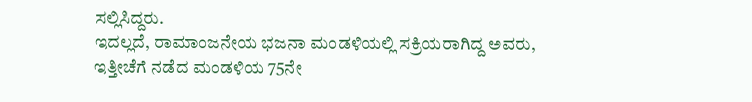ಸಲ್ಲಿಸಿದ್ದರು.
ಇದಲ್ಲದೆ, ರಾಮಾಂಜನೇಯ ಭಜನಾ ಮಂಡಳಿಯಲ್ಲಿ ಸಕ್ರಿಯರಾಗಿದ್ದ ಅವರು, ಇತ್ತೀಚೆಗೆ ನಡೆದ ಮಂಡಳಿಯ 75ನೇ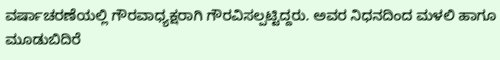ವರ್ಷಾಚರಣೆಯಲ್ಲಿ ಗೌರವಾಧ್ಯಕ್ಷರಾಗಿ ಗೌರವಿಸಲ್ಪಟ್ಟಿದ್ದರು. ಅವರ ನಿಧನದಿಂದ ಮಳಲಿ ಹಾಗೂ ಮೂಡುಬಿದಿರೆ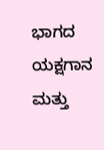ಭಾಗದ ಯಕ್ಷಗಾನ ಮತ್ತು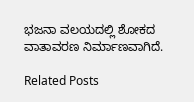ಭಜನಾ ವಲಯದಲ್ಲಿ ಶೋಕದ ವಾತಾವರಣ ನಿರ್ಮಾಣವಾಗಿದೆ.

Related Posts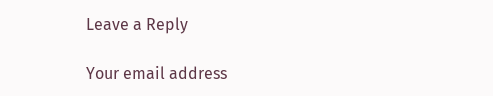Leave a Reply

Your email address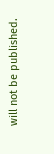will not be published.